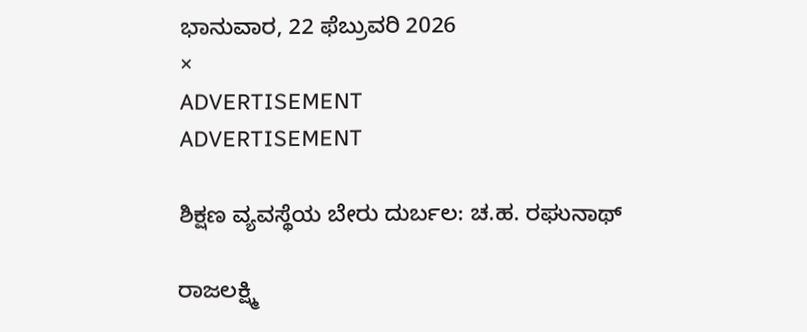ಭಾನುವಾರ, 22 ಫೆಬ್ರುವರಿ 2026
×
ADVERTISEMENT
ADVERTISEMENT

ಶಿಕ್ಷಣ ವ್ಯವಸ್ಥೆಯ ಬೇರು ದುರ್ಬಲ: ಚ.ಹ. ರಘುನಾಥ್

ರಾಜಲಕ್ಷ್ಮಿ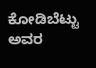ಕೋಡಿಬೆಟ್ಟು ಅವರ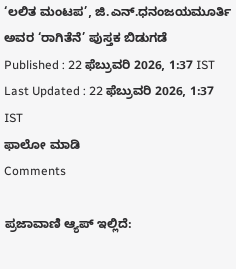‘ಲಲಿತ ಮಂಟಪ’, ಜಿ.ಎನ್.ಧನಂಜಯಮೂರ್ತಿ ಅವರ ‘ರಾಗಿತೆನೆ’ ಪುಸ್ತಕ ಬಿಡುಗಡೆ
Published : 22 ಫೆಬ್ರುವರಿ 2026, 1:37 IST
Last Updated : 22 ಫೆಬ್ರುವರಿ 2026, 1:37 IST
ಫಾಲೋ ಮಾಡಿ
Comments

ಪ್ರಜಾವಾಣಿ ಆ್ಯಪ್ ಇಲ್ಲಿದೆ: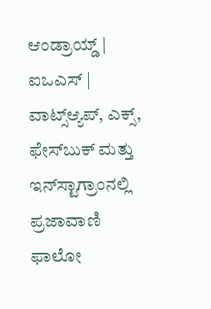ಆಂಡ್ರಾಯ್ಡ್ | ಐಒಎಸ್ | ವಾಟ್ಸ್ಆ್ಯಪ್, ಎಕ್ಸ್, ಫೇಸ್‌ಬುಕ್ ಮತ್ತು ಇನ್‌ಸ್ಟಾಗ್ರಾಂನಲ್ಲಿ ಪ್ರಜಾವಾಣಿ ಫಾಲೋ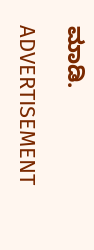ಮಾಡಿ.

ADVERTISEMENT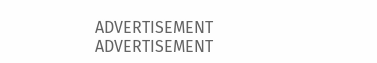ADVERTISEMENT
ADVERTISEMENT